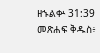ዘኁልቍ 31:39 መጽሐፍ ቅዱስ፥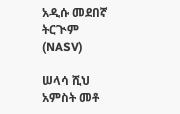አዲሱ መደበኛ ትርጒም (NASV)

ሠላሳ ሺህ አምስት መቶ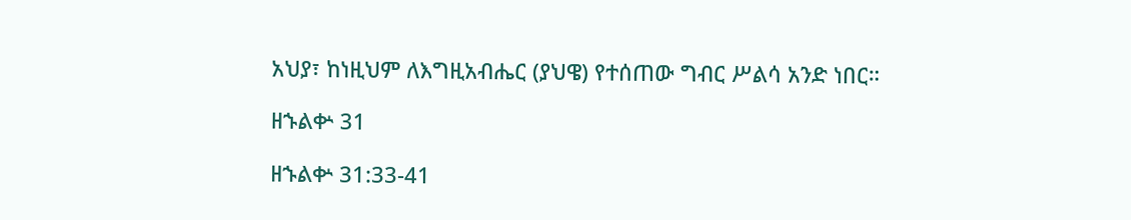አህያ፣ ከነዚህም ለእግዚአብሔር (ያህዌ) የተሰጠው ግብር ሥልሳ አንድ ነበር።

ዘኁልቍ 31

ዘኁልቍ 31:33-41